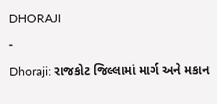DHORAJI
-
Dhoraji: રાજકોટ જિલ્લામાં માર્ગ અને મકાન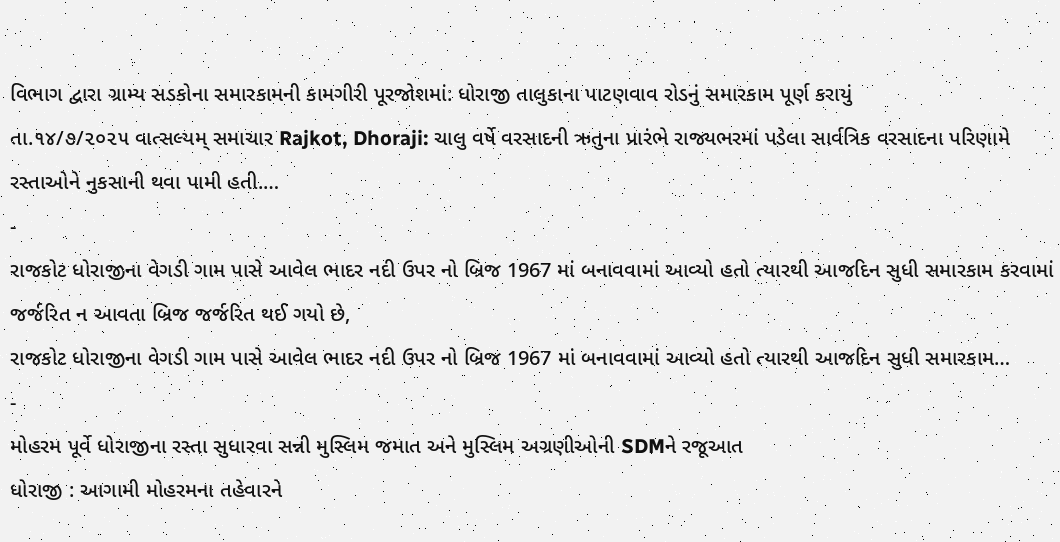વિભાગ દ્વારા ગ્રામ્ય સડકોના સમારકામની કામગીરી પૂરજોશમાં: ધોરાજી તાલુકાના પાટણવાવ રોડનું સમારકામ પૂર્ણ કરાયું
તા.૧૪/૭/૨૦૨૫ વાત્સલ્યમ્ સમાચાર Rajkot, Dhoraji: ચાલુ વર્ષે વરસાદની ઋતુના પ્રારંભે રાજ્યભરમાં પડેલા સાર્વત્રિક વરસાદના પરિણામે રસ્તાઓને નુકસાની થવા પામી હતી.…
-
રાજકોટ ધોરાજીના વેગડી ગામ પાસે આવેલ ભાદર નદી ઉપર નો બ્રિજ 1967 માં બનાવવામાં આવ્યો હતો ત્યારથી આજદિન સુધી સમારકામ કરવામાં જર્જરિત ન આવતા બ્રિજ જર્જરિત થઈ ગયો છે,
રાજકોટ ધોરાજીના વેગડી ગામ પાસે આવેલ ભાદર નદી ઉપર નો બ્રિજ 1967 માં બનાવવામાં આવ્યો હતો ત્યારથી આજદિન સુધી સમારકામ…
-
મોહરમ પૂર્વે ધોરાજીના રસ્તા સુધારવા સન્ની મુસ્લિમ જમાત અને મુસ્લિમ અગ્રણીઓની SDMને રજૂઆત
ધોરાજી : આગામી મોહરમના તહેવારને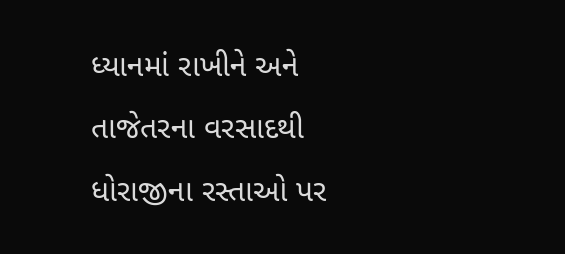ધ્યાનમાં રાખીને અને તાજેતરના વરસાદથી ધોરાજીના રસ્તાઓ પર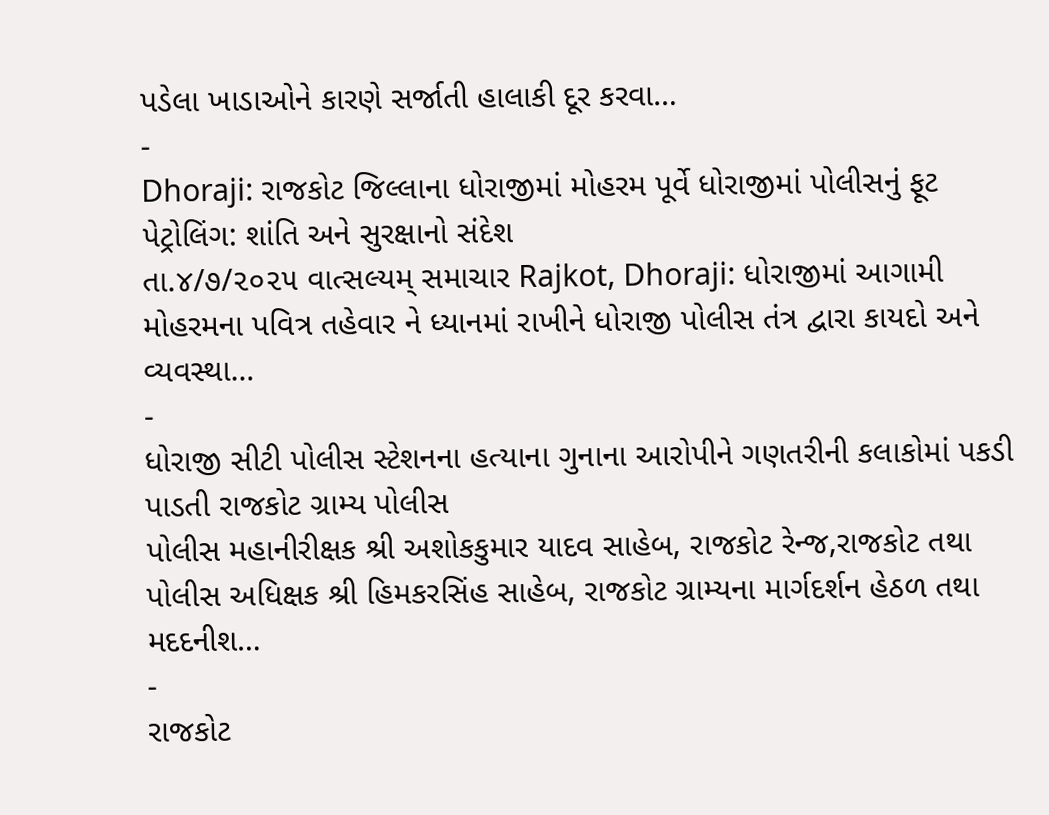પડેલા ખાડાઓને કારણે સર્જાતી હાલાકી દૂર કરવા…
-
Dhoraji: રાજકોટ જિલ્લાના ધોરાજીમાં મોહરમ પૂર્વે ધોરાજીમાં પોલીસનું ફૂટ પેટ્રોલિંગ: શાંતિ અને સુરક્ષાનો સંદેશ
તા.૪/૭/૨૦૨૫ વાત્સલ્યમ્ સમાચાર Rajkot, Dhoraji: ધોરાજીમાં આગામી મોહરમના પવિત્ર તહેવાર ને ધ્યાનમાં રાખીને ધોરાજી પોલીસ તંત્ર દ્વારા કાયદો અને વ્યવસ્થા…
-
ધોરાજી સીટી પોલીસ સ્ટેશનના હત્યાના ગુનાના આરોપીને ગણતરીની કલાકોમાં પકડી પાડતી રાજકોટ ગ્રામ્ય પોલીસ
પોલીસ મહાનીરીક્ષક શ્રી અશોકકુમાર યાદવ સાહેબ, રાજકોટ રેન્જ,રાજકોટ તથા પોલીસ અધિક્ષક શ્રી હિમકરસિંહ સાહેબ, રાજકોટ ગ્રામ્યના માર્ગદર્શન હેઠળ તથા મદદનીશ…
-
રાજકોટ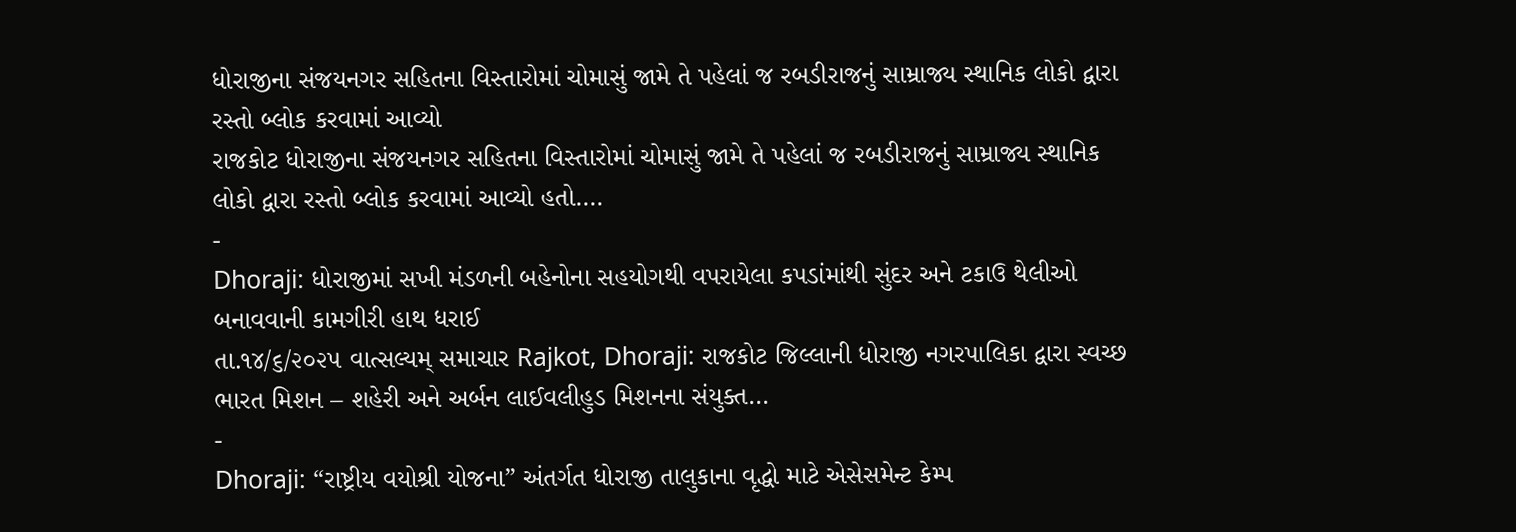ધોરાજીના સંજયનગર સહિતના વિસ્તારોમાં ચોમાસું જામે તે પહેલાં જ રબડીરાજનું સામ્રાજ્ય સ્થાનિક લોકો દ્વારા રસ્તો બ્લોક કરવામાં આવ્યો
રાજકોટ ધોરાજીના સંજયનગર સહિતના વિસ્તારોમાં ચોમાસું જામે તે પહેલાં જ રબડીરાજનું સામ્રાજ્ય સ્થાનિક લોકો દ્વારા રસ્તો બ્લોક કરવામાં આવ્યો હતો.…
-
Dhoraji: ધોરાજીમાં સખી મંડળની બહેનોના સહયોગથી વપરાયેલા કપડાંમાંથી સુંદર અને ટકાઉ થેલીઓ બનાવવાની કામગીરી હાથ ધરાઈ
તા.૧૪/૬/૨૦૨૫ વાત્સલ્યમ્ સમાચાર Rajkot, Dhoraji: રાજકોટ જિલ્લાની ધોરાજી નગરપાલિકા દ્વારા સ્વચ્છ ભારત મિશન – શહેરી અને અર્બન લાઈવલીહુડ મિશનના સંયુક્ત…
-
Dhoraji: “રાષ્ટ્રીય વયોશ્રી યોજના” અંતર્ગત ધોરાજી તાલુકાના વૃદ્ધો માટે એસેસમેન્ટ કેમ્પ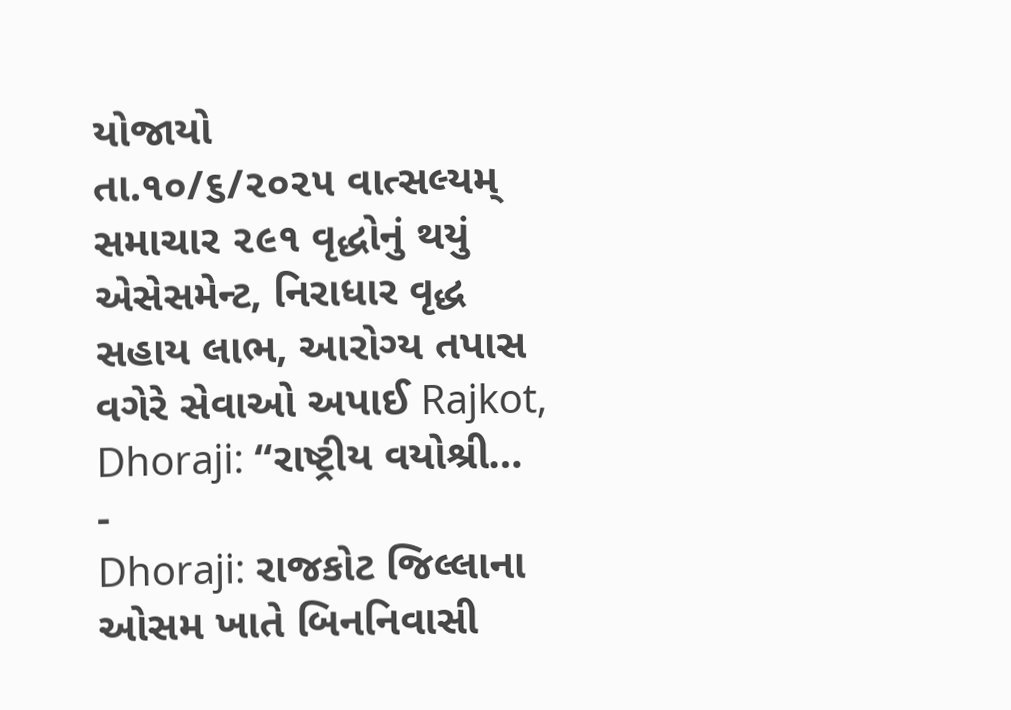યોજાયો
તા.૧૦/૬/૨૦૨૫ વાત્સલ્યમ્ સમાચાર ૨૯૧ વૃદ્ધોનું થયું એસેસમેન્ટ, નિરાધાર વૃદ્ધ સહાય લાભ, આરોગ્ય તપાસ વગેરે સેવાઓ અપાઈ Rajkot, Dhoraji: “રાષ્ટ્રીય વયોશ્રી…
-
Dhoraji: રાજકોટ જિલ્લાના ઓસમ ખાતે બિનનિવાસી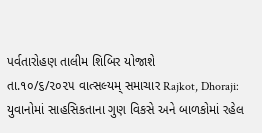પર્વતારોહણ તાલીમ શિબિર યોજાશે
તા.૧૦/૬/૨૦૨૫ વાત્સલ્યમ્ સમાચાર Rajkot, Dhoraji: યુવાનોમાં સાહસિકતાના ગુણ વિકસે અને બાળકોમાં રહેલ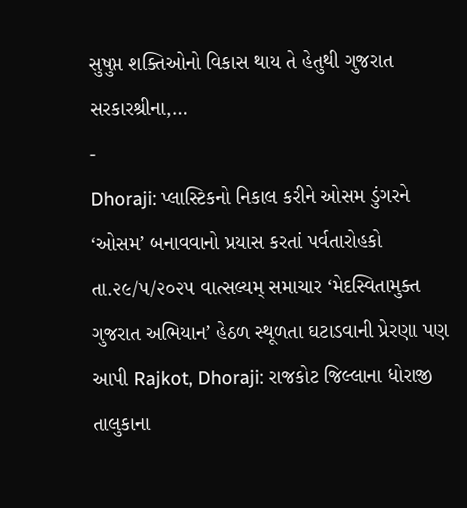સુષુપ્ત શક્તિઓનો વિકાસ થાય તે હેતુથી ગુજરાત સરકારશ્રીના,…
-
Dhoraji: પ્લાસ્ટિકનો નિકાલ કરીને ઓસમ ડુંગરને ‘ઓસમ’ બનાવવાનો પ્રયાસ કરતાં પર્વતારોહકો
તા.૨૯/૫/૨૦૨૫ વાત્સલ્યમ્ સમાચાર ‘મેદસ્વિતામુક્ત ગુજરાત અભિયાન’ હેઠળ સ્થૂળતા ઘટાડવાની પ્રેરણા પણ આપી Rajkot, Dhoraji: રાજકોટ જિલ્લાના ધોરાજી તાલુકાના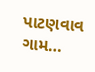પાટણવાવ ગામ…